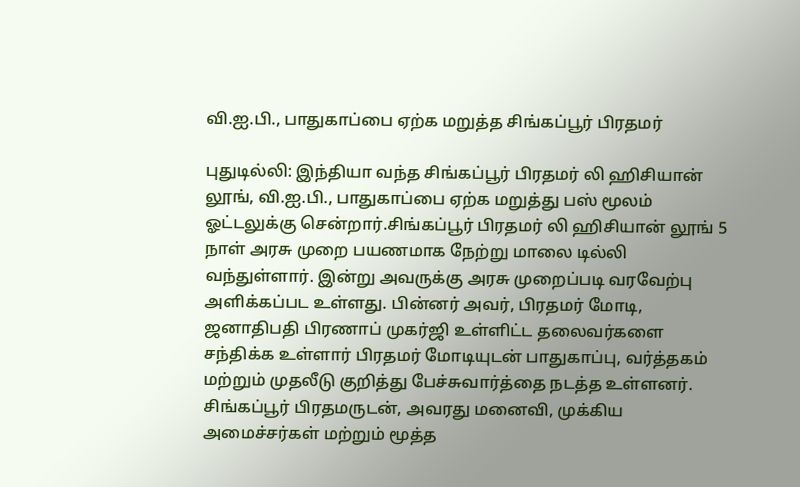வி.ஐ.பி., பாதுகாப்பை ஏற்க மறுத்த சிங்கப்பூர் பிரதமர்

புதுடில்லி: இந்தியா வந்த சிங்கப்பூர் பிரதமர் லி ஹிசியான் லூங், வி.ஐ.பி., பாதுகாப்பை ஏற்க மறுத்து பஸ் மூலம் ஓட்டலுக்கு சென்றார்.சிங்கப்பூர் பிரதமர் லி ஹிசியான் லூங் 5 நாள் அரசு முறை பயணமாக நேற்று மாலை டில்லி வந்துள்ளார். இன்று அவருக்கு அரசு முறைப்படி வரவேற்பு அளிக்கப்பட உள்ளது. பின்னர் அவர், பிரதமர் மோடி, ஜனாதிபதி பிரணாப் முகர்ஜி உள்ளிட்ட தலைவர்களை சந்திக்க உள்ளார் பிரதமர் மோடியுடன் பாதுகாப்பு, வர்த்தகம் மற்றும் முதலீடு குறித்து பேச்சுவார்த்தை நடத்த உள்ளனர். சிங்கப்பூர் பிரதமருடன், அவரது மனைவி, முக்கிய அமைச்சர்கள் மற்றும் மூத்த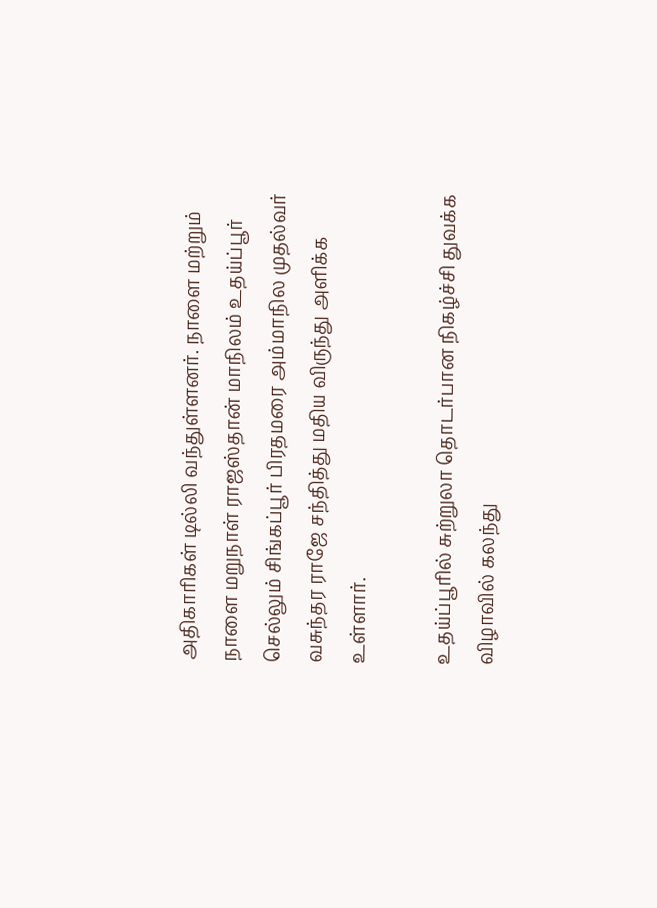அதிகாரிகள் டில்லி வந்துள்ளனர். நாளை மற்றும் நாளை மறுநாள் ராஜஸ்தான் மாநிலம் உதய்ப்பூர் செல்லும் சிங்கப்பூர் பிரதமரை அம்மாநில முதல்வர் வசுந்தர ராஜே சந்தித்து மதிய விருந்து அளிக்க உள்ளார்.

உதய்ப்பூரில் சுற்றுலா தொடர்பான நிகழ்ச்சி துவக்க விழாவில் கலந்து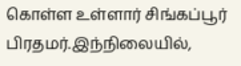கொள்ள உள்ளார் சிங்கப்பூர் பிரதமர்.இந்நிலையில்,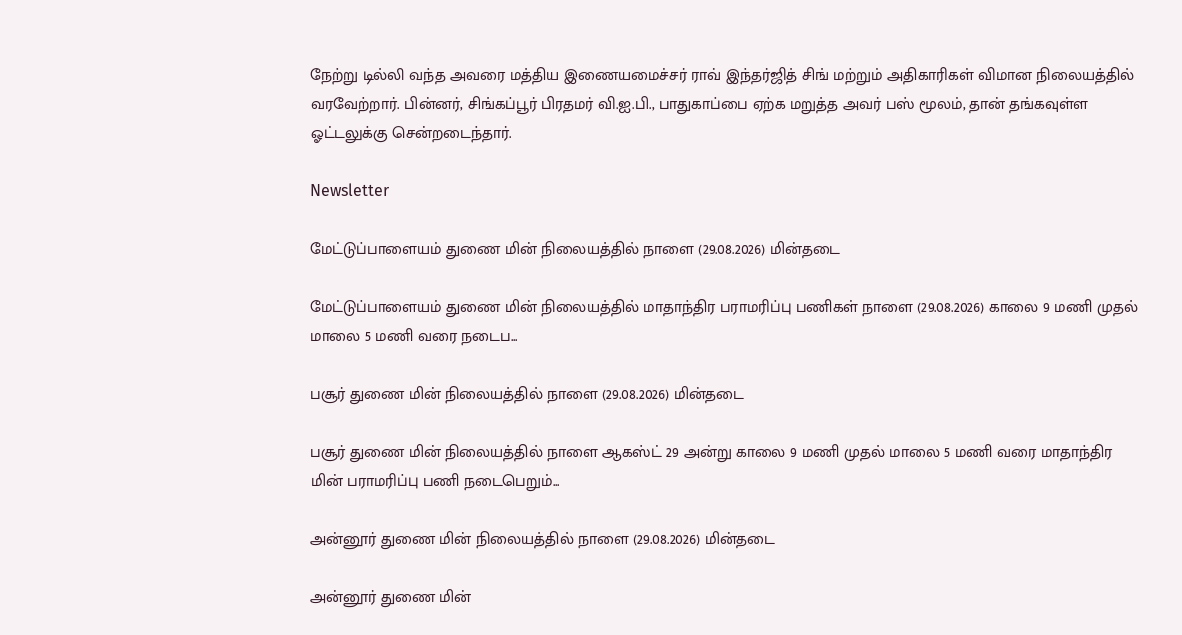நேற்று டில்லி வந்த அவரை மத்திய இணையமைச்சர் ராவ் இந்தர்ஜித் சிங் மற்றும் அதிகாரிகள் விமான நிலையத்தில் வரவேற்றார். பின்னர், சிங்கப்பூர் பிரதமர் வி.ஐ.பி., பாதுகாப்பை ஏற்க மறுத்த அவர் பஸ் மூலம், தான் தங்கவுள்ள ஓட்டலுக்கு சென்றடைந்தார்.

Newsletter

மேட்டுப்பாளையம் துணை மின் நிலையத்தில் நாளை (29.08.2026) மின்தடை

மேட்டுப்பாளையம் துணை மின் நிலையத்தில் மாதாந்திர பராமரிப்பு பணிகள் நாளை (29.08.2026) காலை 9 மணி முதல் மாலை 5 மணி வரை நடைப...

பசூர் துணை மின் நிலையத்தில் நாளை (29.08.2026) மின்தடை

பசூர் துணை மின் நிலையத்தில் நாளை ஆகஸ்ட் 29 அன்று காலை 9 மணி முதல் மாலை 5 மணி வரை மாதாந்திர மின் பராமரிப்பு பணி நடைபெறும்...

அன்னூர் துணை மின் நிலையத்தில் நாளை (29.08.2026) மின்தடை

அன்னூர் துணை மின்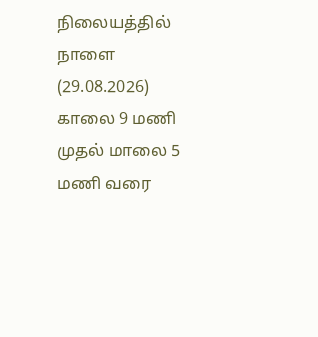நிலையத்தில் நாளை (29.08.2026) காலை 9 மணி முதல் மாலை 5 மணி வரை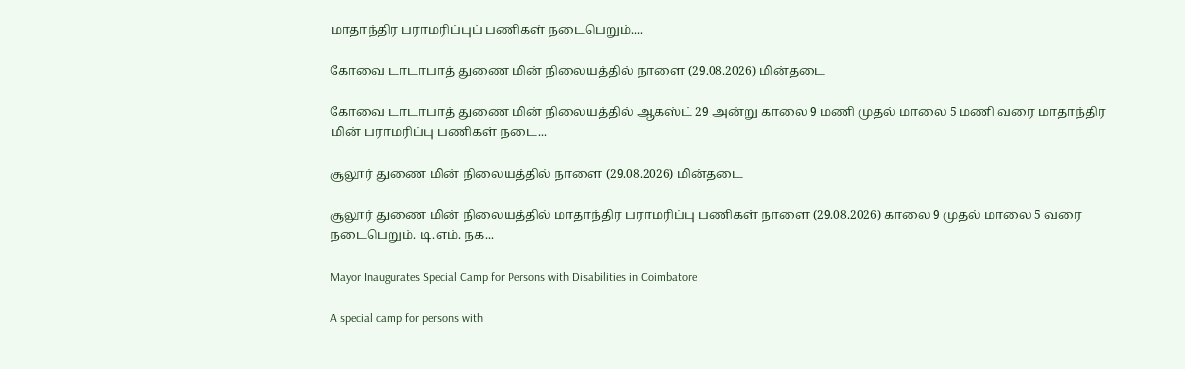மாதாந்திர பராமரிப்புப் பணிகள் நடைபெறும்....

கோவை டாடாபாத் துணை மின் நிலையத்தில் நாளை (29.08.2026) மின்தடை

கோவை டாடாபாத் துணை மின் நிலையத்தில் ஆகஸ்ட் 29 அன்று காலை 9 மணி முதல் மாலை 5 மணி வரை மாதாந்திர மின் பராமரிப்பு பணிகள் நடை...

சூலூர் துணை மின் நிலையத்தில் நாளை (29.08.2026) மின்தடை

சூலூர் துணை மின் நிலையத்தில் மாதாந்திர பராமரிப்பு பணிகள் நாளை (29.08.2026) காலை 9 முதல் மாலை 5 வரை நடைபெறும். டி.எம். நக...

Mayor Inaugurates Special Camp for Persons with Disabilities in Coimbatore

A special camp for persons with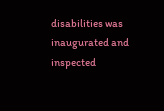disabilities was inaugurated and inspected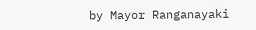by Mayor Ranganayaki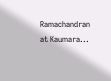Ramachandran at Kaumara...